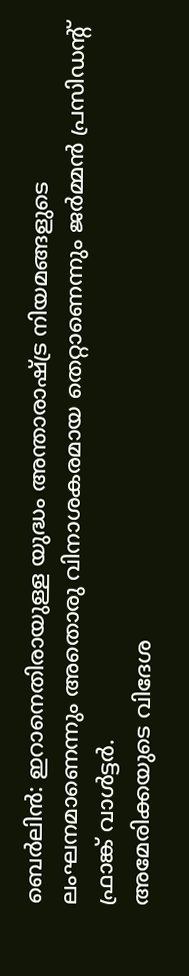ബെർലിൻ: ഇറാനെതിരായുള്ള യുദ്ധം അന്താരാഷ്ട്ര നിയമങ്ങളുടെ ലംഘനമാണെന്നും അതൊരു വിനാശകരമായ തെറ്റാണെന്നും ജർമ്മൻ പ്രസിഡന്റ് ഫ്രാങ്ക് വാൾട്ടർ.
അമേരിക്കയുടെ വിദേശ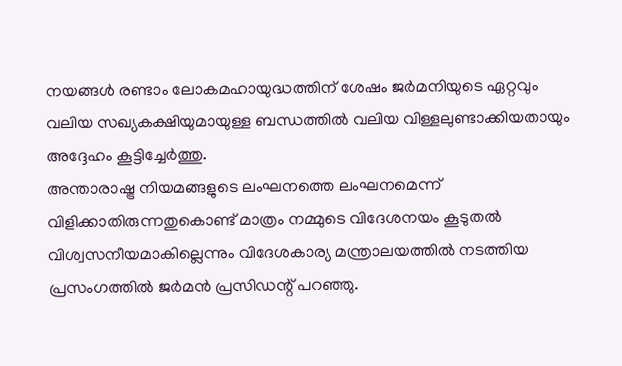നയങ്ങൾ രണ്ടാം ലോകമഹായുദ്ധത്തിന് ശേഷം ജർമനിയുടെ ഏറ്റവും വലിയ സഖ്യകക്ഷിയുമായുള്ള ബന്ധത്തിൽ വലിയ വിള്ളലുണ്ടാക്കിയതായും അദ്ദേഹം കൂട്ടിച്ചേർത്തു.
അന്താരാഷ്ട്ര നിയമങ്ങളുടെ ലംഘനത്തെ ലംഘനമെന്ന് വിളിക്കാതിരുന്നതുകൊണ്ട് മാത്രം നമ്മുടെ വിദേശനയം കൂടുതൽ വിശ്വസനീയമാകില്ലെന്നും വിദേശകാര്യ മന്ത്രാലയത്തിൽ നടത്തിയ പ്രസംഗത്തിൽ ജർമൻ പ്രസിഡന്റ് പറഞ്ഞു.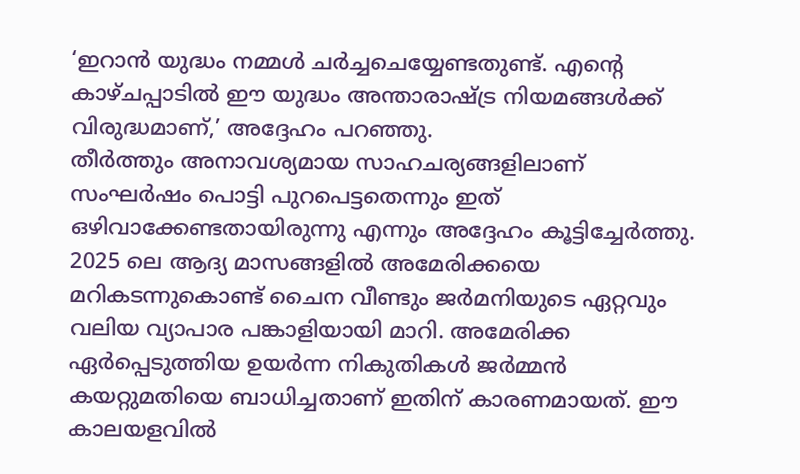‘ഇറാൻ യുദ്ധം നമ്മൾ ചർച്ചചെയ്യേണ്ടതുണ്ട്. എന്റെ കാഴ്ചപ്പാടിൽ ഈ യുദ്ധം അന്താരാഷ്ട്ര നിയമങ്ങൾക്ക് വിരുദ്ധമാണ്,’ അദ്ദേഹം പറഞ്ഞു.
തീർത്തും അനാവശ്യമായ സാഹചര്യങ്ങളിലാണ് സംഘർഷം പൊട്ടി പുറപെട്ടതെന്നും ഇത് ഒഴിവാക്കേണ്ടതായിരുന്നു എന്നും അദ്ദേഹം കൂട്ടിച്ചേർത്തു.
2025 ലെ ആദ്യ മാസങ്ങളിൽ അമേരിക്കയെ മറികടന്നുകൊണ്ട് ചൈന വീണ്ടും ജർമനിയുടെ ഏറ്റവും വലിയ വ്യാപാര പങ്കാളിയായി മാറി. അമേരിക്ക ഏർപ്പെടുത്തിയ ഉയർന്ന നികുതികൾ ജർമ്മൻ കയറ്റുമതിയെ ബാധിച്ചതാണ് ഇതിന് കാരണമായത്. ഈ കാലയളവിൽ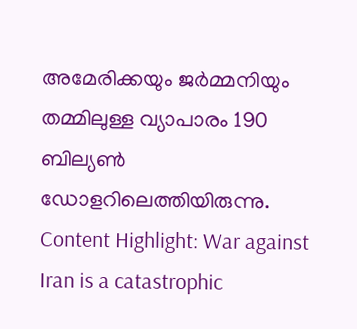അമേരിക്കയും ജർമ്മനിയും തമ്മിലുള്ള വ്യാപാരം 190 ബില്യൺ ഡോളറിലെത്തിയിരുന്നു.
Content Highlight: War against Iran is a catastrophic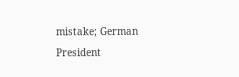mistake; German President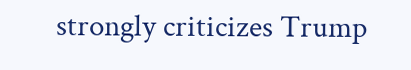strongly criticizes Trump